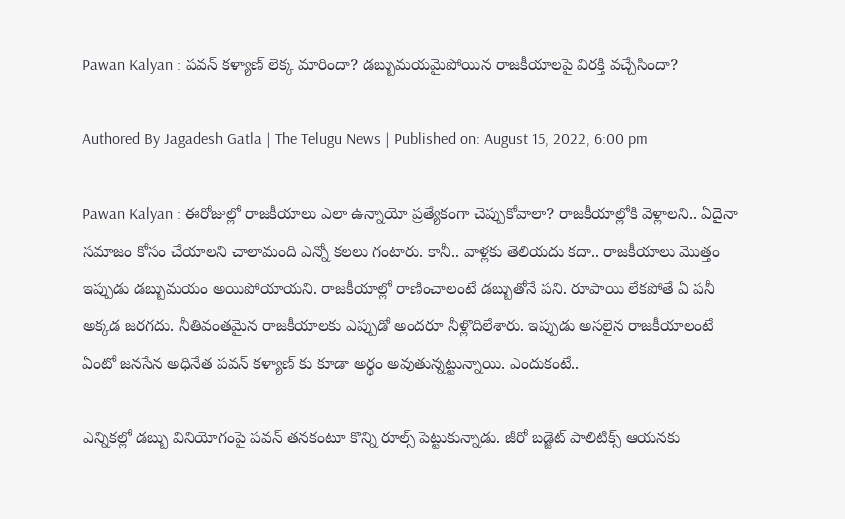Pawan Kalyan : పవన్ కళ్యాణ్ లెక్క మారిందా? డబ్బుమయమైపోయిన రాజకీయాలపై విరక్తి వచ్చేసిందా?

Authored By Jagadesh Gatla | The Telugu News | Published on: August 15, 2022, 6:00 pm

Pawan Kalyan : ఈరోజుల్లో రాజకీయాలు ఎలా ఉన్నాయో ప్రత్యేకంగా చెప్పుకోవాలా? రాజకీయాల్లోకి వెళ్లాలని.. ఏదైనా సమాజం కోసం చేయాలని చాలామంది ఎన్నో కలలు గంటారు. కానీ.. వాళ్లకు తెలియదు కదా.. రాజకీయాలు మొత్తం ఇప్పుడు డబ్బుమయం అయిపోయాయని. రాజకీయాల్లో రాణించాలంటే డబ్బుతోనే పని. రూపాయి లేకపోతే ఏ పనీ అక్కడ జరగదు. నీతివంతమైన రాజకీయాలకు ఎప్పుడో అందరూ నీళ్లొదిలేశారు. ఇప్పుడు అసలైన రాజకీయాలంటే ఏంటో జనసేన అధినేత పవన్ కళ్యాణ్ కు కూడా అర్థం అవుతున్నట్టున్నాయి. ఎందుకంటే..

ఎన్నికల్లో డబ్బు వినియోగంపై పవన్ తనకంటూ కొన్ని రూల్స్ పెట్టుకున్నాడు. జీరో బడ్జెట్ పాలిటిక్స్ ఆయనకు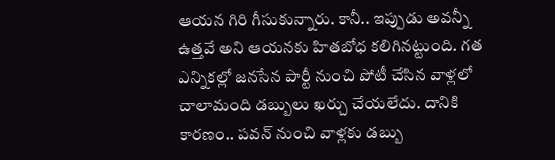ఆయన గిరి గీసుకున్నారు. కానీ.. ఇప్పుడు అవన్నీ ఉత్తవే అని ఆయనకు హితబోధ కలిగినట్టుంది. గత ఎన్నికల్లో జనసేన పార్టీ నుంచి పోటీ చేసిన వాళ్లలో చాలామంది డబ్బులు ఖర్చు చేయలేదు. దానికి కారణం.. పవన్ నుంచి వాళ్లకు డబ్బు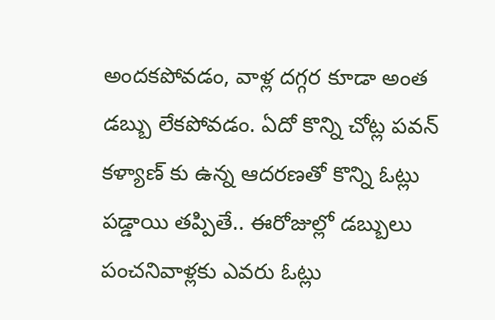అందకపోవడం, వాళ్ల దగ్గర కూడా అంత డబ్బు లేకపోవడం. ఏదో కొన్ని చోట్ల పవన్ కళ్యాణ్ కు ఉన్న ఆదరణతో కొన్ని ఓట్లు పడ్డాయి తప్పితే.. ఈరోజుల్లో డబ్బులు పంచనివాళ్లకు ఎవరు ఓట్లు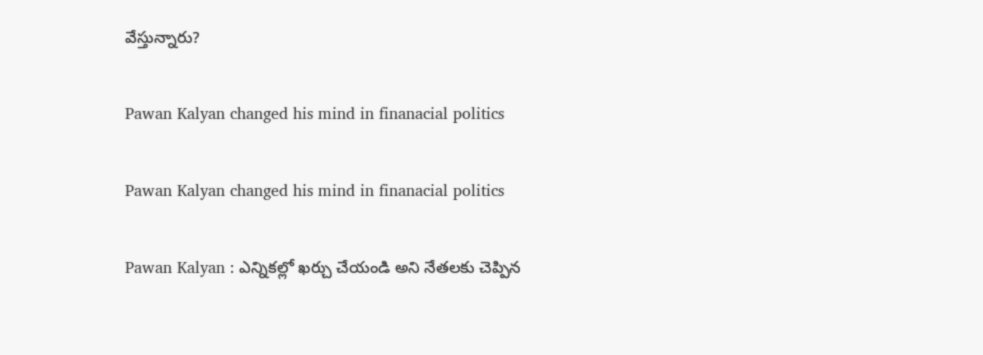వేస్తున్నారు?

Pawan Kalyan changed his mind in finanacial politics

Pawan Kalyan changed his mind in finanacial politics

Pawan Kalyan : ఎన్నికల్లో ఖర్చు చేయండి అని నేతలకు చెప్పిన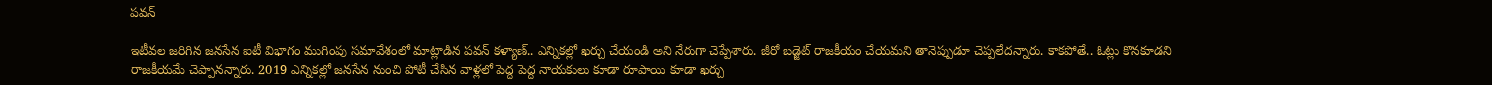పవన్

ఇటీవల జరిగిన జనసేన ఐటీ విభాగం ముగింపు సమావేశంలో మాట్లాడిన పవన్ కళ్యాణ్.. ఎన్నికల్లో ఖర్చు చేయండి అని నేరుగా చెప్పేశారు. జీరో బడ్జెట్ రాజకీయం చేయమని తానెప్పుడూ చెప్పలేదన్నారు. కాకపోతే.. ఓట్లు కొనకూడని రాజకీయమే చెప్పానన్నారు. 2019 ఎన్నికల్లో జనసేన నుంచి పోటీ చేసిన వాళ్లలో పెద్ద పెద్ద నాయకులు కూడా రూపాయి కూడా ఖర్చు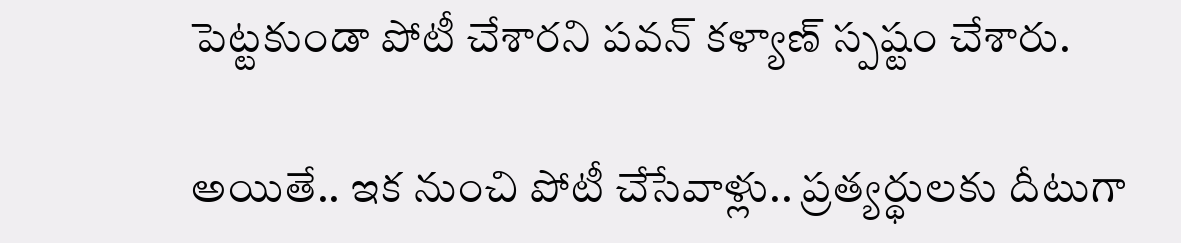పెట్టకుండా పోటీ చేశారని పవన్ కళ్యాణ్ స్పష్టం చేశారు.

అయితే.. ఇక నుంచి పోటీ చేసేవాళ్లు.. ప్రత్యర్థులకు దీటుగా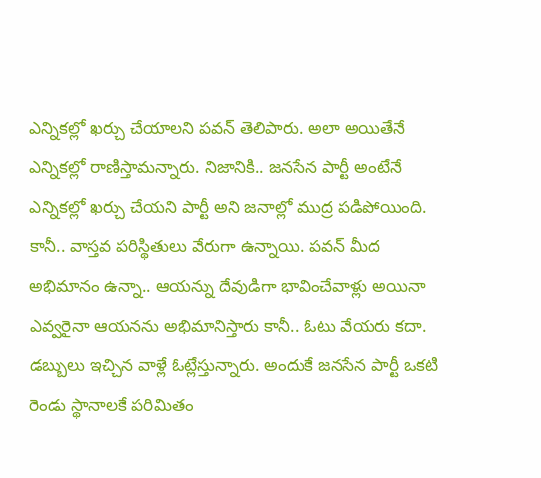ఎన్నికల్లో ఖర్చు చేయాలని పవన్ తెలిపారు. అలా అయితేనే ఎన్నికల్లో రాణిస్తామన్నారు. నిజానికి.. జనసేన పార్టీ అంటేనే ఎన్నికల్లో ఖర్చు చేయని పార్టీ అని జనాల్లో ముద్ర పడిపోయింది. కానీ.. వాస్తవ పరిస్థితులు వేరుగా ఉన్నాయి. పవన్ మీద అభిమానం ఉన్నా.. ఆయన్ను దేవుడిగా భావించేవాళ్లు అయినా ఎవ్వరైనా ఆయనను అభిమానిస్తారు కానీ.. ఓటు వేయరు కదా. డబ్బులు ఇచ్చిన వాళ్లే ఓట్లేస్తున్నారు. అందుకే జనసేన పార్టీ ఒకటి రెండు స్థానాలకే పరిమితం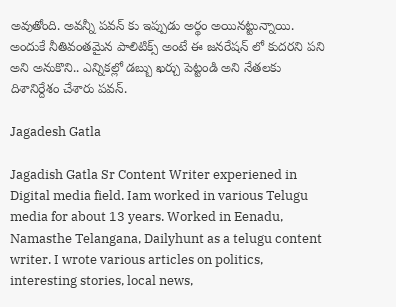అవుతోంది. అవన్నీ పవన్ కు ఇప్పుడు అర్థం అయినట్టున్నాయి. అందుకే నీతివంతమైన పాలిటిక్స్ అంటే ఈ జనరేషన్ లో కుదరని పని అని అనుకొని.. ఎన్నికల్లో డబ్బు ఖర్చు పెట్టండి అని నేతలకు దిశానిర్దేశం చేశారు పవన్.

Jagadesh Gatla

Jagadish Gatla Sr Content Writer experiened in Digital media field. Iam worked in various Telugu media for about 13 years. Worked in Eenadu, Namasthe Telangana, Dailyhunt as a telugu content writer. I wrote various articles on politics, interesting stories, local news,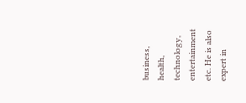business, health, technology, entertainment etc. He is also expert in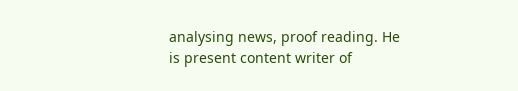analysing news, proof reading. He is present content writer of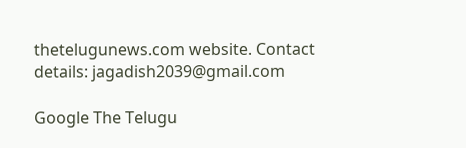thetelugunews.com website. Contact details: jagadish2039@gmail.com

Google The Telugu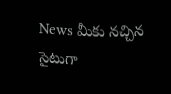News మీకు నచ్చిన సైటుగా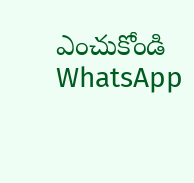ఎంచుకోండి
WhatsApp